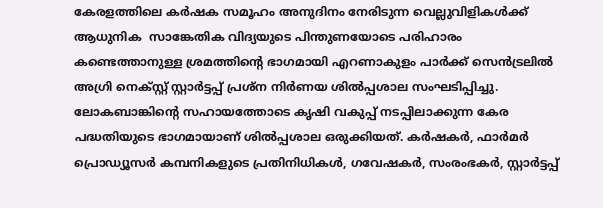കേരളത്തിലെ കര്‍ഷക സമൂഹം അനുദിനം നേരിടുന്ന വെല്ലുവിളികള്‍ക്ക് ആധുനിക  സാങ്കേതിക വിദ്യയുടെ പിന്തുണയോടെ പരിഹാരം കണ്ടെത്താനുള്ള ശ്രമത്തിന്റെ ഭാഗമായി എറണാകുളം പാര്‍ക്ക് സെന്‍ട്രലില്‍ അഗ്രി നെക്സ്റ്റ് സ്റ്റാര്‍ട്ടപ്പ് പ്രശ്ന നിര്‍ണയ ശില്‍പ്പശാല സംഘടിപ്പിച്ചു. ലോകബാങ്കിന്റെ സഹായത്തോടെ കൃഷി വകുപ്പ് നടപ്പിലാക്കുന്ന കേര പദ്ധതിയുടെ ഭാഗമായാണ് ശില്‍പ്പശാല ഒരുക്കിയത്. കര്‍ഷകര്‍, ഫാര്‍മര്‍ പ്രൊഡ്യൂസര്‍ കമ്പനികളുടെ പ്രതിനിധികള്‍, ഗവേഷകര്‍, സംരംഭകര്‍, സ്റ്റാര്‍ട്ടപ്പ്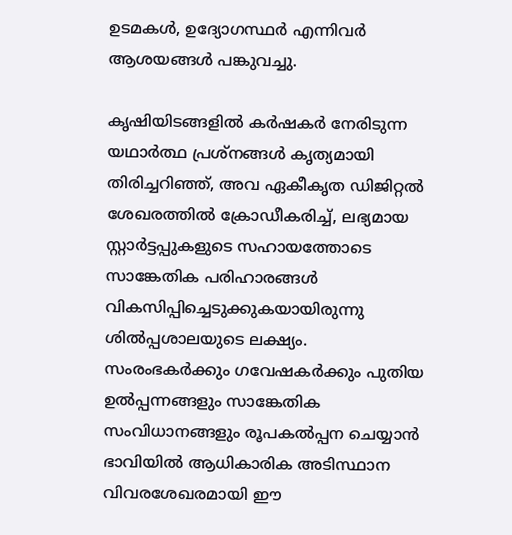ഉടമകള്‍, ഉദ്യോഗസ്ഥര്‍ എന്നിവര്‍ ആശയങ്ങള്‍ പങ്കുവച്ചു.

കൃഷിയിടങ്ങളില്‍ കര്‍ഷകര്‍ നേരിടുന്ന യഥാര്‍ത്ഥ പ്രശ്നങ്ങള്‍ കൃത്യമായി തിരിച്ചറിഞ്ഞ്, അവ ഏകീകൃത ഡിജിറ്റല്‍ ശേഖരത്തില്‍ ക്രോഡീകരിച്ച്, ലഭ്യമായ സ്റ്റാര്‍ട്ടപ്പുകളുടെ സഹായത്തോടെ സാങ്കേതിക പരിഹാരങ്ങള്‍ വികസിപ്പിച്ചെടുക്കുകയായിരുന്നു ശില്‍പ്പശാലയുടെ ലക്ഷ്യം. സംരംഭകര്‍ക്കും ഗവേഷകര്‍ക്കും പുതിയ ഉല്‍പ്പന്നങ്ങളും സാങ്കേതിക സംവിധാനങ്ങളും രൂപകല്‍പ്പന ചെയ്യാന്‍ ഭാവിയില്‍ ആധികാരിക അടിസ്ഥാന വിവരശേഖരമായി ഈ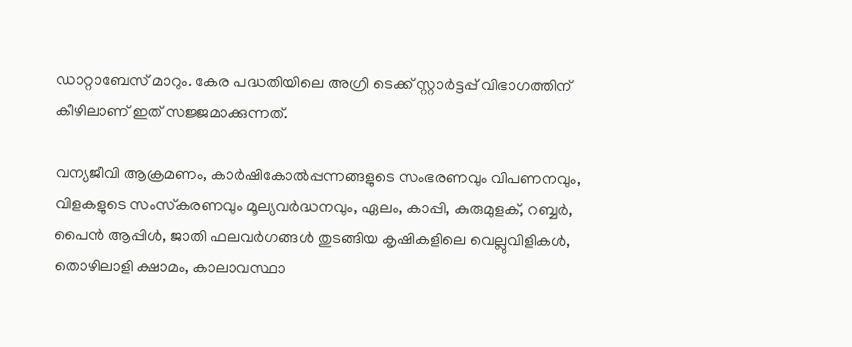ഡാറ്റാബേസ് മാറും. കേര പദ്ധതിയിലെ അഗ്രി ടെക്ക് സ്റ്റാര്‍ട്ടപ്പ് വിഭാഗത്തിന് കീഴിലാണ് ഇത് സജ്ജമാക്കുന്നത്.

വന്യജീവി ആക്രമണം, കാര്‍ഷികോല്‍പ്പന്നങ്ങളുടെ സംഭരണവും വിപണനവും, വിളകളുടെ സംസ്‌കരണവും മൂല്യവര്‍ദ്ധനവും, ഏലം, കാപ്പി, കുരുമുളക്, റബ്ബര്‍, പൈന്‍ ആപ്പിള്‍, ജാതി ഫലവര്‍ഗങ്ങള്‍ തുടങ്ങിയ കൃഷികളിലെ വെല്ലുവിളികള്‍, തൊഴിലാളി ക്ഷാമം, കാലാവസ്ഥാ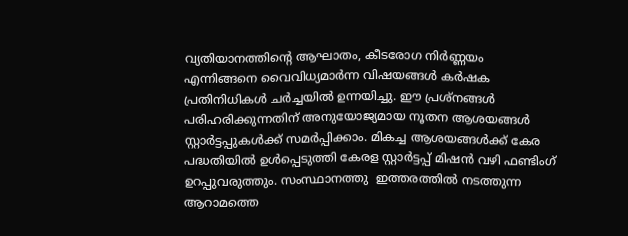വ്യതിയാനത്തിന്റെ ആഘാതം, കീടരോഗ നിര്‍ണ്ണയം എന്നിങ്ങനെ വൈവിധ്യമാര്‍ന്ന വിഷയങ്ങള്‍ കര്‍ഷക പ്രതിനിധികള്‍ ചര്‍ച്ചയില്‍ ഉന്നയിച്ചു. ഈ പ്രശ്നങ്ങള്‍ പരിഹരിക്കുന്നതിന് അനുയോജ്യമായ നൂതന ആശയങ്ങള്‍ സ്റ്റാര്‍ട്ടപ്പുകള്‍ക്ക് സമര്‍പ്പിക്കാം. മികച്ച ആശയങ്ങള്‍ക്ക് കേര പദ്ധതിയില്‍ ഉള്‍പ്പെടുത്തി കേരള സ്റ്റാര്‍ട്ടപ്പ് മിഷന്‍ വഴി ഫണ്ടിംഗ് ഉറപ്പുവരുത്തും. സംസ്ഥാനത്തു  ഇത്തരത്തില്‍ നടത്തുന്ന ആറാമത്തെ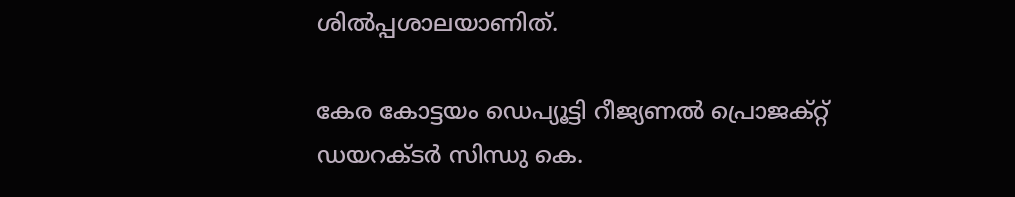ശില്‍പ്പശാലയാണിത്.

കേര കോട്ടയം ഡെപ്യൂട്ടി റീജ്യണല്‍ പ്രൊജക്റ്റ് ഡയറക്ടര്‍ സിന്ധു കെ.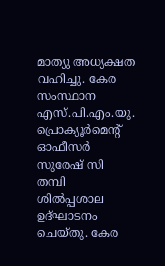മാത്യു അധ്യക്ഷത വഹിച്ചു. കേര സംസ്ഥാന എസ്.പി.എം.യു. പ്രൊക്യൂര്‍മെന്റ് ഓഫീസര്‍ സുരേഷ് സി തമ്പി ശില്‍പ്പശാല  ഉദ്ഘാടനം ചെയ്തു. കേര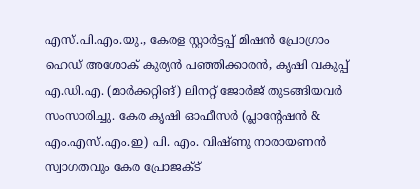എസ്.പി.എം.യു., കേരള സ്റ്റാര്‍ട്ടപ്പ് മിഷന്‍ പ്രോഗ്രാം ഹെഡ് അശോക് കുര്യന്‍ പഞ്ഞിക്കാരന്‍, കൃഷി വകുപ്പ് എ.ഡി.എ. (മാര്‍ക്കറ്റിങ്) ലിനറ്റ് ജോര്‍ജ് തുടങ്ങിയവര്‍ സംസാരിച്ചു. കേര കൃഷി ഓഫീസര്‍ (പ്ലാന്റേഷന്‍ & എം.എസ്.എം.ഇ) പി. എം. വിഷ്ണു നാരായണന്‍ സ്വാഗതവും കേര പ്രോജക്ട്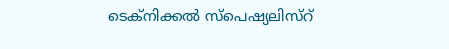ടെക്‌നിക്കല്‍ സ്പെഷ്യലിസ്റ്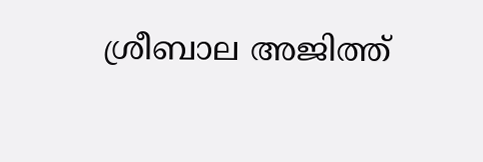ശ്രീബാല അജിത്ത്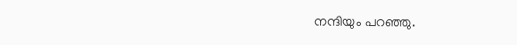നന്ദിയും പറഞ്ഞു.